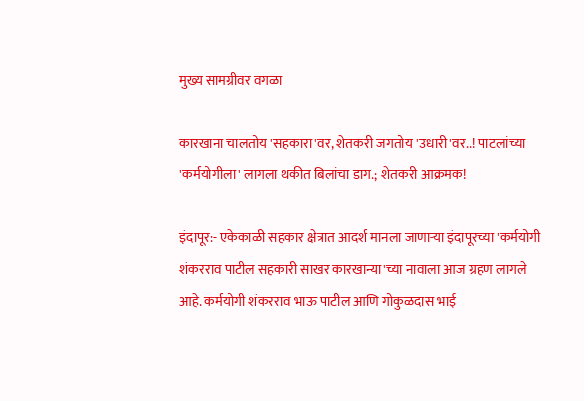मुख्य सामग्रीवर वगळा

कारखाना चालतोय 'सहकारा'वर, शेतकरी जगतोय 'उधारी'वर..! पाटलांच्या 'कर्मयोगीला' लागला थकीत बिलांचा डाग.; शेतकरी आक्रमक!

इंदापूर:- एकेकाळी सहकार क्षेत्रात आदर्श मानला जाणाऱ्या इंदापूरच्या 'कर्मयोगी शंकरराव पाटील सहकारी साखर कारखान्या'च्या नावाला आज ग्रहण लागले आहे. कर्मयोगी शंकरराव भाऊ पाटील आणि गोकुळदास भाई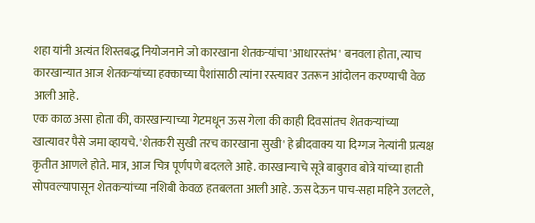शहा यांनी अत्यंत शिस्तबद्ध नियोजनाने जो कारखाना शेतकऱ्यांचा 'आधारस्तंभ' बनवला होता, त्याच कारखान्यात आज शेतकऱ्यांच्या हक्काच्या पैशांसाठी त्यांना रस्त्यावर उतरून आंदोलन करण्याची वेळ आली आहे.
एक काळ असा होता की, कारखान्याच्या गेटमधून ऊस गेला की काही दिवसांतच शेतकऱ्यांच्या खात्यावर पैसे जमा व्हायचे. 'शेतकरी सुखी तरच कारखाना सुखी' हे ब्रीदवाक्य या दिग्गज नेत्यांनी प्रत्यक्ष कृतीत आणले होते. मात्र, आज चित्र पूर्णपणे बदलले आहे. कारखान्याचे सूत्रे बाबुराव बोत्रे यांच्या हाती सोपवल्यापासून शेतकऱ्यांच्या नशिबी केवळ हतबलता आली आहे. ऊस देऊन पाच-सहा महिने उलटले,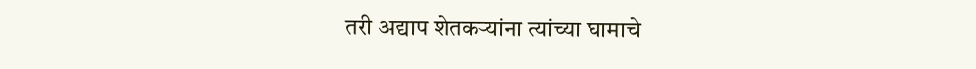तरी अद्याप शेतकऱ्यांना त्यांच्या घामाचे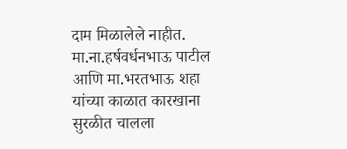दाम मिळालेले नाहीत.
मा.ना.हर्षवर्धनभाऊ पाटील आणि मा.भरतभाऊ शहा यांच्या काळात कारखाना सुरळीत चालला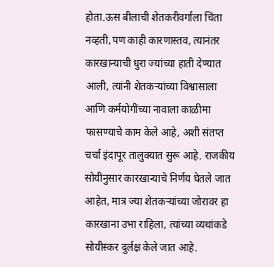होता.ऊस बीलाची शेतकरीवर्गाला चिंता नव्हती,पण काही कारणास्तव, त्यानंतर कारखान्याची धुरा ज्यांच्या हाती देण्यात आली, त्यांनी शेतकऱ्यांच्या विश्वासाला आणि कर्मयोगींच्या नावाला काळीमा फासण्याचे काम केले आहे, अशी संतप्त चर्चा इंदापूर तालुक्यात सुरू आहे. राजकीय सोयीनुसार कारखान्याचे निर्णय घेतले जात आहेत, मात्र ज्या शेतकऱ्यांच्या जोरावर हा कारखाना उभा राहिला, त्यांच्या व्यथांकडे सोयीस्कर दुर्लक्ष केले जात आहे.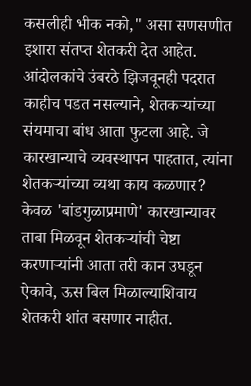कसलीही भीक नको," असा सणसणीत इशारा संतप्त शेतकरी देत आहेत. आंदोलकांचे उंबरठे झिजवूनही पदरात काहीच पडत नसल्याने, शेतकऱ्यांच्या संयमाचा बांध आता फुटला आहे. जे कारखान्याचे व्यवस्थापन पाहतात, त्यांना शेतकऱ्यांच्या व्यथा काय कळणार? केवळ 'बांडगुळाप्रमाणे' कारखान्यावर ताबा मिळवून शेतकऱ्यांची चेष्टा करणाऱ्यांनी आता तरी कान उघडून ऐकावे, ऊस बिल मिळाल्याशिवाय शेतकरी शांत बसणार नाहीत.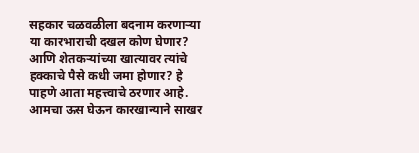सहकार चळवळीला बदनाम करणाऱ्या या कारभाराची दखल कोण घेणार? आणि शेतकऱ्यांच्या खात्यावर त्यांचे हक्काचे पैसे कधी जमा होणार? हे पाहणे आता महत्त्वाचे ठरणार आहे.
आमचा ऊस घेऊन कारखान्याने साखर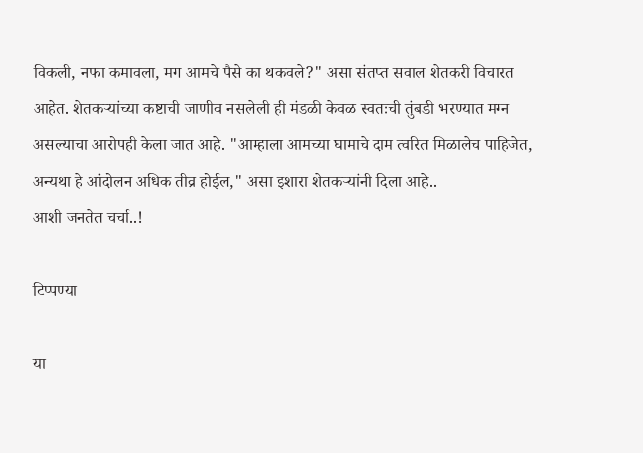विकली, नफा कमावला, मग आमचे पैसे का थकवले?" असा संतप्त सवाल शेतकरी विचारत आहेत. शेतकऱ्यांच्या कष्टाची जाणीव नसलेली ही मंडळी केवळ स्वतःची तुंबडी भरण्यात मग्न असल्याचा आरोपही केला जात आहे. "आम्हाला आमच्या घामाचे दाम त्वरित मिळालेच पाहिजेत, अन्यथा हे आंदोलन अधिक तीव्र होईल," असा इशारा शेतकऱ्यांनी दिला आहे..
आशी जनतेत चर्चा..!

टिप्पण्या

या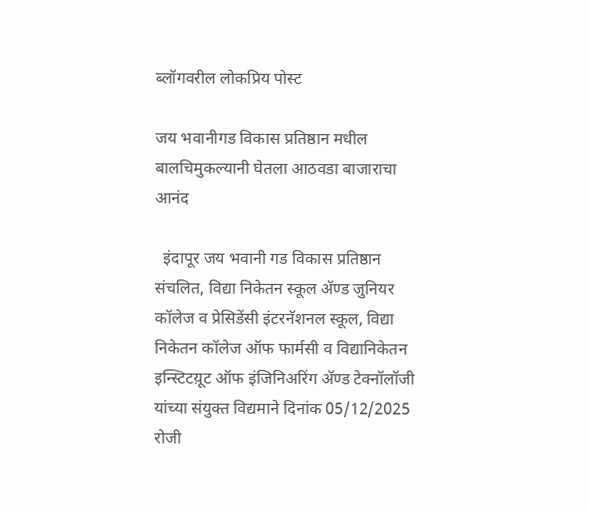ब्लॉगवरील लोकप्रिय पोस्ट

जय भवानीगड विकास प्रतिष्ठान मधील बालचिमुकल्यानी घेतला आठवडा बाजाराचा आनंद

  इंदापूर जय भवानी गड विकास प्रतिष्ठान संचलित, विद्या निकेतन स्कूल अ‍ॅण्ड जुनियर कॉलेज व प्रेसिडेंसी इंटरनॅशनल स्कूल, विद्या निकेतन कॉलेज ऑफ फार्मसी व विद्यानिकेतन इन्स्टिटय़ूट ऑफ इंजिनिअरिंग अ‍ॅण्ड टेक्नॉलॉजी यांच्या संयुक्त विद्यमाने दिनांक 05/12/2025 रोजी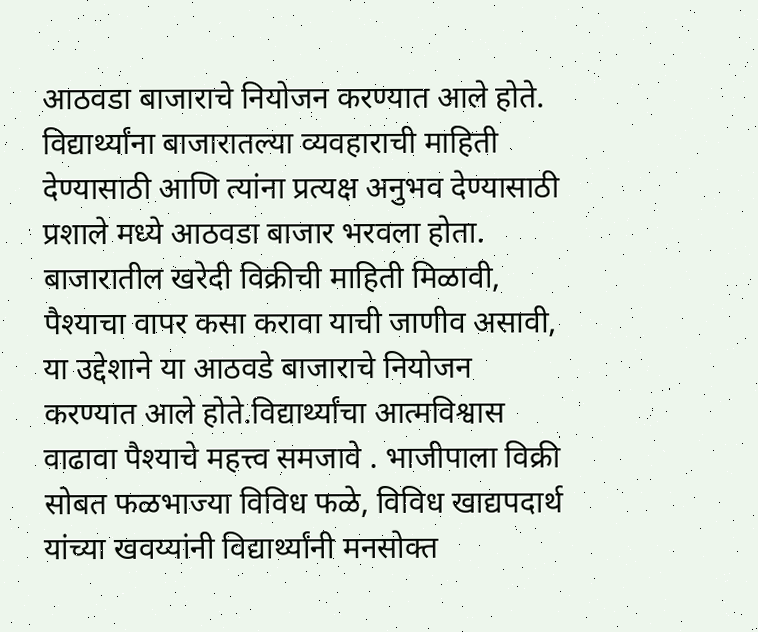आठवडा बाजाराचे नियोजन करण्यात आले होते.  विद्यार्थ्यांना बाजारातल्या व्यवहाराची माहिती देण्यासाठी आणि त्यांना प्रत्यक्ष अनुभव देण्यासाठी प्रशाले मध्ये आठवडा बाजार भरवला होता. बाजारातील खरेदी विक्रीची माहिती मिळावी, पैश्याचा वापर कसा करावा याची जाणीव असावी, या उद्देशाने या आठवडे बाजाराचे नियोजन करण्यात आले होते.विद्यार्थ्यांचा आत्मविश्वास वाढावा पैश्याचे महत्त्व समजावे . भाजीपाला विक्री सोबत फळभाज्या विविध फळे, विविध खाद्यपदार्थ यांच्या खवय्यांनी विद्यार्थ्यांनी मनसोक्त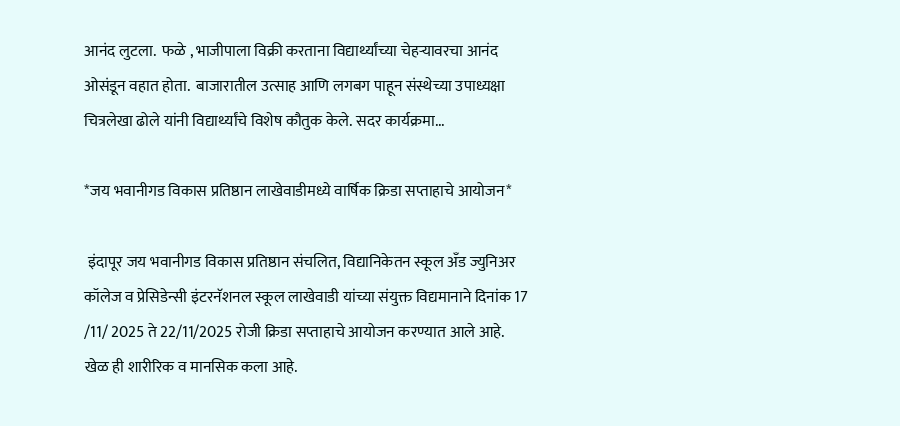आनंद लुटला.  फळे , भाजीपाला विक्री करताना विद्यार्थ्यांच्या चेहर्‍यावरचा आनंद ओसंडून वहात होता.  बाजारातील उत्साह आणि लगबग पाहून संस्थेच्या उपाध्यक्षा चित्रलेखा ढोले यांनी विद्यार्थ्यांचे विशेष कौतुक केले. सदर कार्यक्रमा...

*जय भवानीगड विकास प्रतिष्ठान लाखेवाडीमध्ये वार्षिक क्रिडा सप्ताहाचे आयोजन*

 इंदापूर जय भवानीगड विकास प्रतिष्ठान संचलित, विद्यानिकेतन स्कूल अँड ज्युनिअर कॉलेज व प्रेसिडेन्सी इंटरनॅशनल स्कूल लाखेवाडी यांच्या संयुक्त विद्यमानाने दिनांक 17 /11/ 2025 ते 22/11/2025 रोजी क्रिडा सप्ताहाचे आयोजन करण्यात आले आहे.   खेळ ही शारीरिक व मानसिक कला आहे.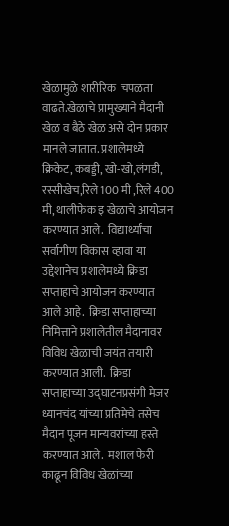खेळामुळे शारीरिक  चपळता वाढते.खेळाचे प्रामुख्याने मैदानी खेळ व बैठे खेळ असे दोन प्रकार मानले जातात. प्रशालेमध्ये क्रिकेट, कबड्डी, खो-खो,लंगडी, रस्सीखेच,रिले 100 मी ,रिले 400 मी, थालीफेक इ खेळाचे आयोजन करण्यात आले.  विद्यार्थ्यांचा सर्वागीण विकास व्हावा या उद्देशानेच प्रशालेमध्ये क्रिडा सप्ताहाचे आयोजन करण्यात आले आहे.  क्रिडा सप्ताहाच्या निमित्ताने प्रशालेतील मैदानावर विविध खेळाची जयंत तयारी करण्यात आली.  क्रिडा सप्ताहाच्या उद्घाटनप्रसंगी मेजर ध्यानचंद यांच्या प्रतिमेचे तसेच मैदान पूजन मान्यवरांच्या हस्ते करण्यात आले.  मशाल फेरी काढून विविध खेळांच्या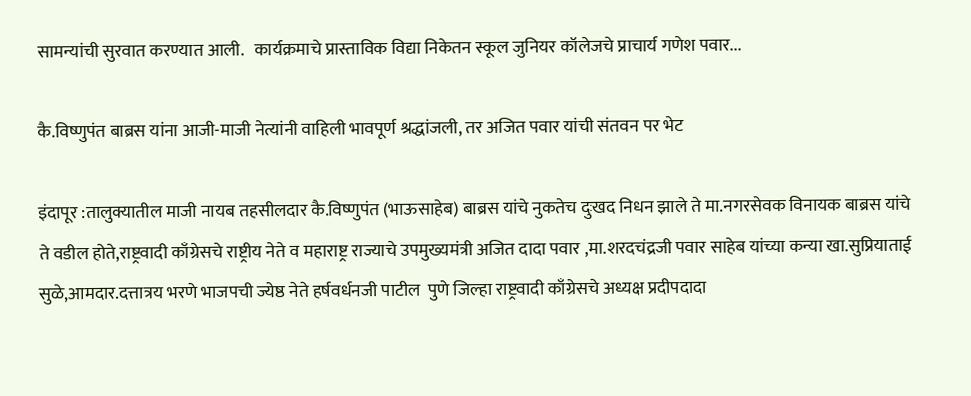सामन्यांची सुरवात करण्यात आली.   कार्यक्रमाचे प्रास्ताविक विद्या निकेतन स्कूल जुनियर कॉलेजचे प्राचार्य गणेश पवार...

कै.विष्णुपंत बाब्रस यांना आजी-माजी नेत्यांनी वाहिली भावपूर्ण श्रद्धांजली, तर अजित पवार यांची संतवन पर भेट

इंदापूर :तालुक्यातील माजी नायब तहसीलदार कै.विष्णुपंत (भाऊसाहेब) बाब्रस यांचे नुकतेच दुःखद निधन झाले ते मा.नगरसेवक विनायक बाब्रस यांचे ते वडील होते,राष्ट्रवादी काँग्रेसचे राष्ट्रीय नेते व महाराष्ट्र राज्याचे उपमुख्यमंत्री अजित दादा पवार ,मा.शरदचंद्रजी पवार साहेब यांच्या कन्या खा.सुप्रियाताई सुळे,आमदार.दत्तात्रय भरणे भाजपची ज्येष्ठ नेते हर्षवर्धनजी पाटील  पुणे जिल्हा राष्ट्रवादी काँग्रेसचे अध्यक्ष प्रदीपदादा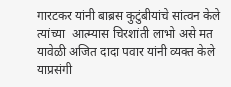गारटकर यांनी बाब्रस कुटुंबीयांचे सांत्वन केले   त्यांच्या  आत्म्यास चिरशांती लाभो असे मत यावेळी अजित दादा पवार यांनी व्यक्त केले याप्रसंगी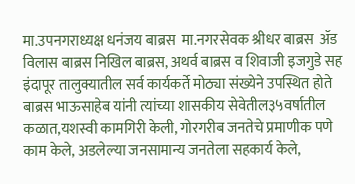मा.उपनगराध्यक्ष धनंजय बाब्रस  मा.नगरसेवक श्रीधर बाब्रस  ॲड विलास बाब्रस निखिल बाब्रस, अथर्व बाब्रस व शिवाजी इजगुडे सह इंदापूर तालुक्यातील सर्व कार्यकर्ते मोठ्या संख्येने उपस्थित होते बाब्रस भाऊसाहेब यांनी त्यांच्या शासकीय सेवेतील३५वर्षातील कळात,यशस्वी कामगिरी केली, गोरगरीब जनतेचे प्रमाणीक पणे काम केले, अडलेल्या जनसामान्य जनतेला सहकार्य केले,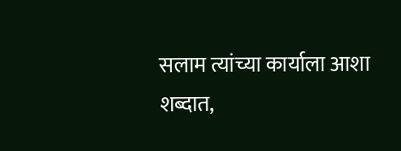सलाम त्यांच्या कार्याला आशा शब्दात,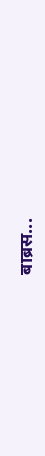बाब्रस...